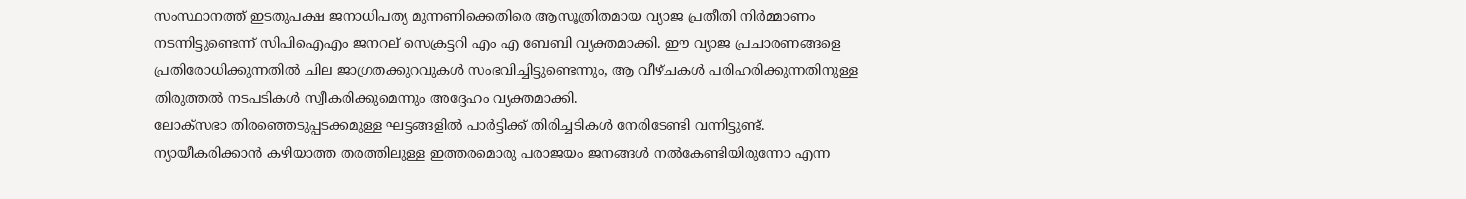സംസ്ഥാനത്ത് ഇടതുപക്ഷ ജനാധിപത്യ മുന്നണിക്കെതിരെ ആസൂത്രിതമായ വ്യാജ പ്രതീതി നിർമ്മാണം നടന്നിട്ടുണ്ടെന്ന് സിപിഐഎം ജനറല് സെക്രട്ടറി എം എ ബേബി വ്യക്തമാക്കി. ഈ വ്യാജ പ്രചാരണങ്ങളെ പ്രതിരോധിക്കുന്നതിൽ ചില ജാഗ്രതക്കുറവുകൾ സംഭവിച്ചിട്ടുണ്ടെന്നും, ആ വീഴ്ചകൾ പരിഹരിക്കുന്നതിനുള്ള തിരുത്തൽ നടപടികൾ സ്വീകരിക്കുമെന്നും അദ്ദേഹം വ്യക്തമാക്കി.
ലോക്സഭാ തിരഞ്ഞെടുപ്പടക്കമുള്ള ഘട്ടങ്ങളിൽ പാർട്ടിക്ക് തിരിച്ചടികൾ നേരിടേണ്ടി വന്നിട്ടുണ്ട്. ന്യായീകരിക്കാൻ കഴിയാത്ത തരത്തിലുള്ള ഇത്തരമൊരു പരാജയം ജനങ്ങൾ നൽകേണ്ടിയിരുന്നോ എന്ന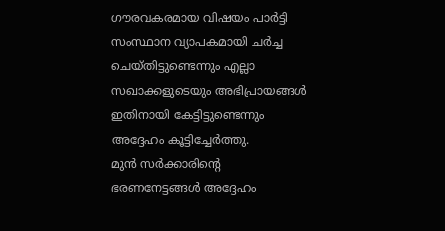ഗൗരവകരമായ വിഷയം പാർട്ടി സംസ്ഥാന വ്യാപകമായി ചർച്ച ചെയ്തിട്ടുണ്ടെന്നും എല്ലാ സഖാക്കളുടെയും അഭിപ്രായങ്ങൾ ഇതിനായി കേട്ടിട്ടുണ്ടെന്നും അദ്ദേഹം കൂട്ടിച്ചേർത്തു.
മുൻ സർക്കാരിന്റെ ഭരണനേട്ടങ്ങൾ അദ്ദേഹം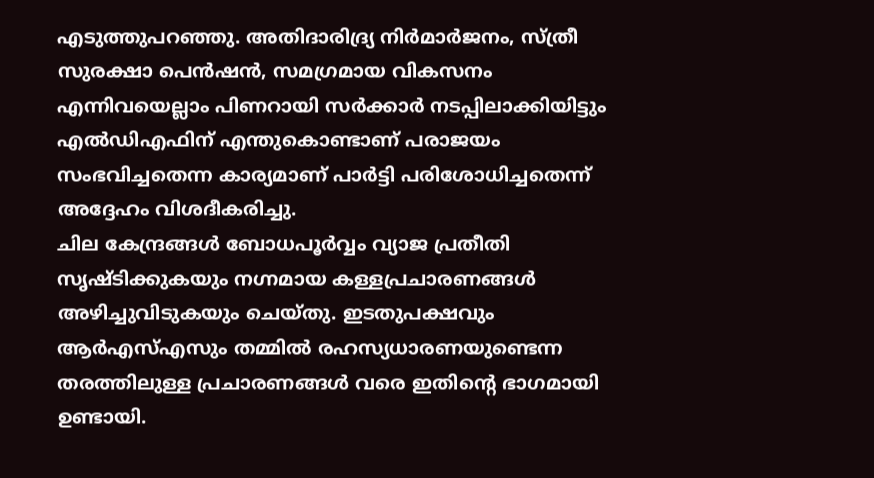എടുത്തുപറഞ്ഞു. അതിദാരിദ്ര്യ നിർമാർജനം, സ്ത്രീ സുരക്ഷാ പെൻഷൻ, സമഗ്രമായ വികസനം എന്നിവയെല്ലാം പിണറായി സർക്കാർ നടപ്പിലാക്കിയിട്ടും എൽഡിഎഫിന് എന്തുകൊണ്ടാണ് പരാജയം സംഭവിച്ചതെന്ന കാര്യമാണ് പാർട്ടി പരിശോധിച്ചതെന്ന് അദ്ദേഹം വിശദീകരിച്ചു.
ചില കേന്ദ്രങ്ങൾ ബോധപൂർവ്വം വ്യാജ പ്രതീതി സൃഷ്ടിക്കുകയും നഗ്നമായ കള്ളപ്രചാരണങ്ങൾ അഴിച്ചുവിടുകയും ചെയ്തു. ഇടതുപക്ഷവും ആർഎസ്എസും തമ്മിൽ രഹസ്യധാരണയുണ്ടെന്ന തരത്തിലുള്ള പ്രചാരണങ്ങൾ വരെ ഇതിന്റെ ഭാഗമായി ഉണ്ടായി.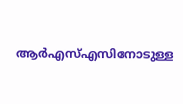ആർഎസ്എസിനോടുള്ള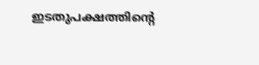ഇടതുപക്ഷത്തിന്റെ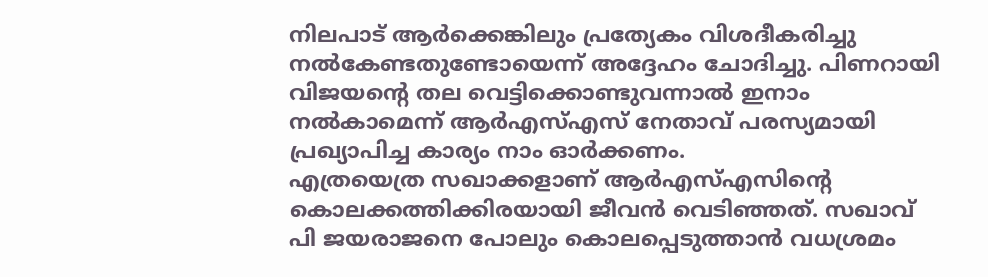നിലപാട് ആർക്കെങ്കിലും പ്രത്യേകം വിശദീകരിച്ചു നൽകേണ്ടതുണ്ടോയെന്ന് അദ്ദേഹം ചോദിച്ചു. പിണറായി വിജയന്റെ തല വെട്ടിക്കൊണ്ടുവന്നാൽ ഇനാം നൽകാമെന്ന് ആർഎസ്എസ് നേതാവ് പരസ്യമായി പ്രഖ്യാപിച്ച കാര്യം നാം ഓർക്കണം.
എത്രയെത്ര സഖാക്കളാണ് ആർഎസ്എസിന്റെ കൊലക്കത്തിക്കിരയായി ജീവൻ വെടിഞ്ഞത്. സഖാവ് പി ജയരാജനെ പോലും കൊലപ്പെടുത്താൻ വധശ്രമം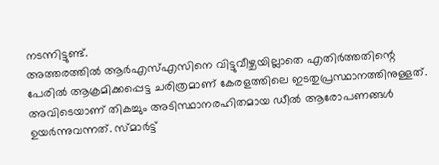നടന്നിട്ടുണ്ട്.
അത്തരത്തിൽ ആർഎസ്എസിനെ വിട്ടുവീഴ്ചയില്ലാതെ എതിർത്തതിന്റെ പേരിൽ ആക്രമിക്കപ്പെട്ട ചരിത്രമാണ് കേരളത്തിലെ ഇടതുപ്രസ്ഥാനത്തിനുള്ളത്.
അവിടെയാണ് തികച്ചും അടിസ്ഥാനരഹിതമായ ഡീൽ ആരോപണങ്ങൾ ഉയർന്നുവന്നത്. സ്മാർട്ട്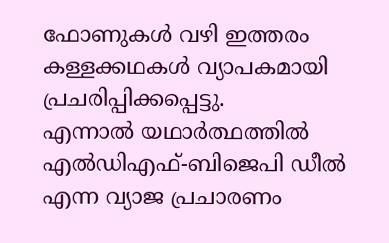ഫോണുകൾ വഴി ഇത്തരം കള്ളക്കഥകൾ വ്യാപകമായി പ്രചരിപ്പിക്കപ്പെട്ടു.
എന്നാൽ യഥാർത്ഥത്തിൽ എൽഡിഎഫ്-ബിജെപി ഡീൽ എന്ന വ്യാജ പ്രചാരണം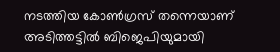നടത്തിയ കോൺഗ്രസ് തന്നെയാണ് അടിത്തട്ടിൽ ബിജെപിയുമായി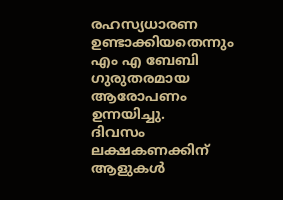രഹസ്യധാരണ ഉണ്ടാക്കിയതെന്നും എം എ ബേബി ഗുരുതരമായ ആരോപണം ഉന്നയിച്ചു.
ദിവസം ലക്ഷകണക്കിന് ആളുകൾ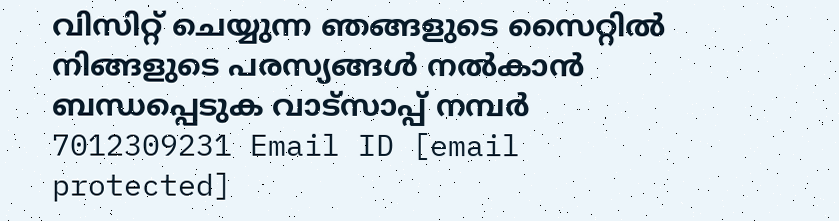വിസിറ്റ് ചെയ്യുന്ന ഞങ്ങളുടെ സൈറ്റിൽ നിങ്ങളുടെ പരസ്യങ്ങൾ നൽകാൻ ബന്ധപ്പെടുക വാട്സാപ്പ് നമ്പർ 7012309231 Email ID [email protected]